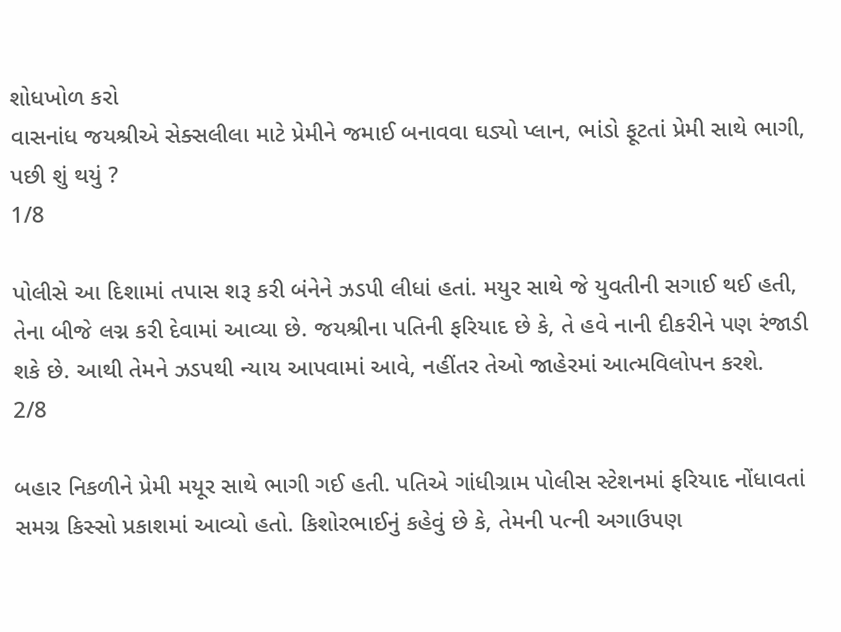શોધખોળ કરો
વાસનાંધ જયશ્રીએ સેક્સલીલા માટે પ્રેમીને જમાઈ બનાવવા ઘડ્યો પ્લાન, ભાંડો ફૂટતાં પ્રેમી સાથે ભાગી, પછી શું થયું ?
1/8

પોલીસે આ દિશામાં તપાસ શરૂ કરી બંનેને ઝડપી લીધાં હતાં. મયુર સાથે જે યુવતીની સગાઈ થઈ હતી, તેના બીજે લગ્ન કરી દેવામાં આવ્યા છે. જયશ્રીના પતિની ફરિયાદ છે કે, તે હવે નાની દીકરીને પણ રંજાડી શકે છે. આથી તેમને ઝડપથી ન્યાય આપવામાં આવે, નહીંતર તેઓ જાહેરમાં આત્મવિલોપન કરશે.
2/8

બહાર નિકળીને પ્રેમી મયૂર સાથે ભાગી ગઈ હતી. પતિએ ગાંધીગ્રામ પોલીસ સ્ટેશનમાં ફરિયાદ નોંધાવતાં સમગ્ર કિસ્સો પ્રકાશમાં આવ્યો હતો. કિશોરભાઈનું કહેવું છે કે, તેમની પત્ની અગાઉપણ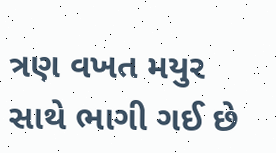ત્રણ વખત મયુર સાથે ભાગી ગઈ છે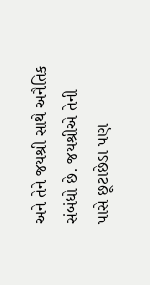અને તેને જયશ્રી સાથે અનૈતિક સંબંધો છે. જયશ્રીએ તેની પાસે છૂટાછેડા પણ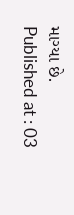માગ્યા છે.
Published at : 03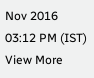Nov 2016 03:12 PM (IST)
View More